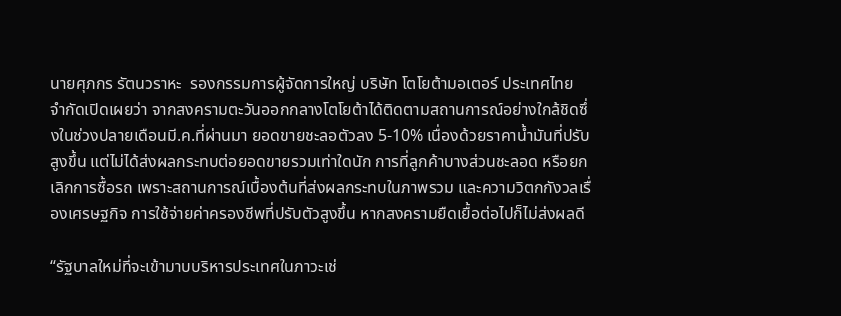นายศุภกร รัตนวราหะ  รองกรรมการผู้จัดการใหญ่ บริษัท โตโยต้ามอเตอร์ ประเทศไทย จำกัดเปิดเผยว่า จากสงครามตะวันออกกลางโตโยต้าได้ติดตามสถานการณ์อย่างใกล้ชิดซึ่งในช่วงปลายเดือนมี.ค.ที่ผ่านมา ยอดขายชะลอตัวลง 5-10% เนื่องด้วยราคาน้ำมันที่ปรับสูงขึ้น แต่ไม่ได้ส่งผลกระทบต่อยอดขายรวมเท่าใดนัก การที่ลูกค้าบางส่วนชะลอด หรือยกเลิกการซื้อรถ เพราะสถานการณ์เบื้องต้นที่ส่งผลกระทบในภาพรวม และความวิตกกังวลเรื่องเศรษฐกิจ การใช้จ่ายค่าครองชีพที่ปรับตัวสูงขึ้น หากสงครามยืดเยื้อต่อไปก็ไม่ส่งผลดี

“รัฐบาลใหม่ที่จะเข้ามาบบริหารประเทศในภาวะเช่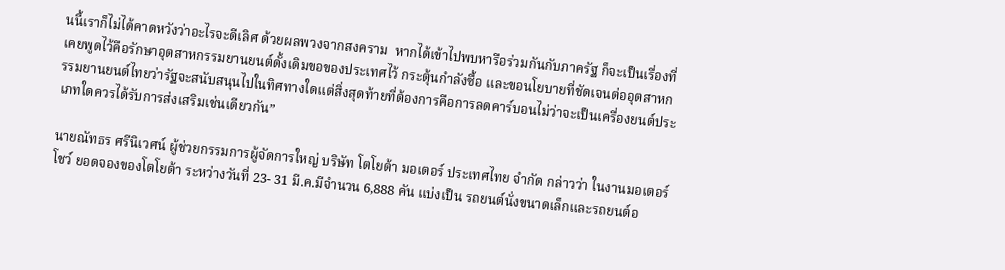นนี้เราก็ไม่ได้คาดหวังว่าอะไรจะดีเลิศ ด้วยผลพวงจากสงคราม  หากได้เข้าไปพบหารือร่วมกันกับภาครัฐ ก็จะเป็นเรื่องที่เคยพูดไว้คือรักษาอุตสาหกรรมยานยนต์ดั้งเดิมขอของประเทศไว้ กระตุ้นกำลังซื้อ และขอนโยบายที่ชัดเจนต่ออุตสาหกรรมยานยนต์ไทยว่ารัฐจะสนับสนุนไปในทิศทางใดแต่สิ่งสุดท้ายที่ต้องการคือการลดคาร์บอนไม่ว่าจะเป็นเครื่องยนต์ประเภทใดควรได้รับการส่งเสริมเช่นเดียวกัน”

นายณัทธร ศรีนิเวศน์ ผู้ช่วยกรรมการผู้จัดการใหญ่ บริษัท โตโยต้า มอเตอร์ ประเทศไทย จำกัด กล่าวว่า ในงานมอเตอร์โชว์ ยอดจองของโตโยต้า ระหว่างวันที่ 23- 31 มี.ค.มีจำนวน 6,888 คัน แบ่งเป็น รถยนต์นั่งขนาดเล็กและรถยนต์อ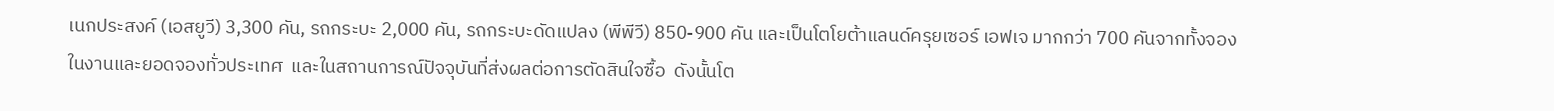เนกประสงค์ (เอสยูวี) 3,300 คัน, รถกระบะ 2,000 คัน, รถกระบะดัดแปลง (พีพีวี) 850-900 คัน และเป็นโตโยต้าแลนด์ครุยเซอร์ เอฟเจ มากกว่า 700 คันจากทั้งจองในงานและยอดจองทั่วประเทศ  และในสถานการณ์ปัจจุบันที่ส่งผลต่อการตัดสินใจซื้อ  ดังนั้นโต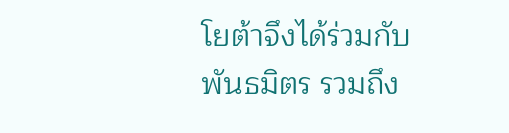โยต้าจึงได้ร่วมกับพันธมิตร รวมถึง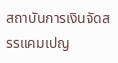สถาบันการเงินจัดสรรแคมเปญ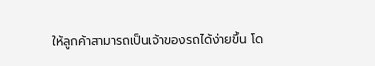ให้ลูกค้าสามารถเป็นเจ้าของรถได้ง่ายขึ้น โด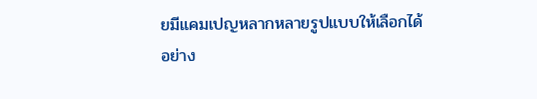ยมีแคมเปญหลากหลายรูปแบบให้เลือกได้อย่าง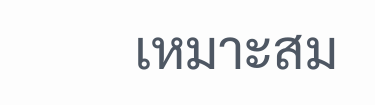เหมาะสม